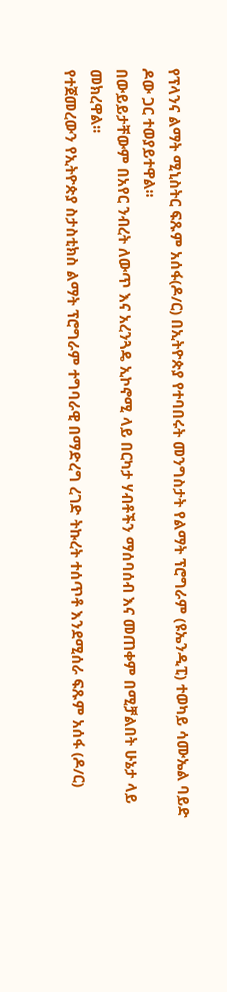የፕላንና ልማት ሚኒስትር ፍጹም አሰፋ(ዶ/ር) በኢትዮጵያ የተባበሩት መንግስታት የልማት ፕሮግራም (ዩኤንዲፒ) ተወካይ ሳሙኤል ባይድ ዶው ጋር ተወያይተዋል፡፡
በውይይታቸውም በአየር ንብረት ለውጥ እና አረንጓዴ ኢኮኖሚ ላይ በርካታ ሃብቶችን ማሰባሰብ እና መጠቀም በሚቻልበት ሁኔታ ላይ መክረዋል፡፡
የተጀመረውን የኢትዮጵያ ስታስቲክስ ልማት ፕሮግራም ተግባራዊ በማድረግ ረገድ ትኩረት ተሰጥቶ እንደሚሰራ ፍጹም አሰፋ (ዶ/ር)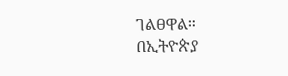ገልፀዋል።
በኢትዮጵያ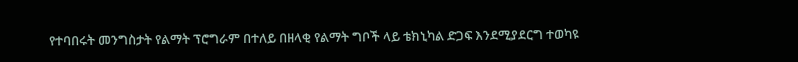የተባበሩት መንግስታት የልማት ፕሮግራም በተለይ በዘላቂ የልማት ግቦች ላይ ቴክኒካል ድጋፍ እንደሚያደርግ ተወካዩ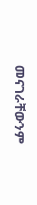መናገራቸውንም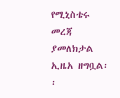የሚኒስቴሩ መረጃ ያመለክታል ኢዜአ ዘግቧል፡፡